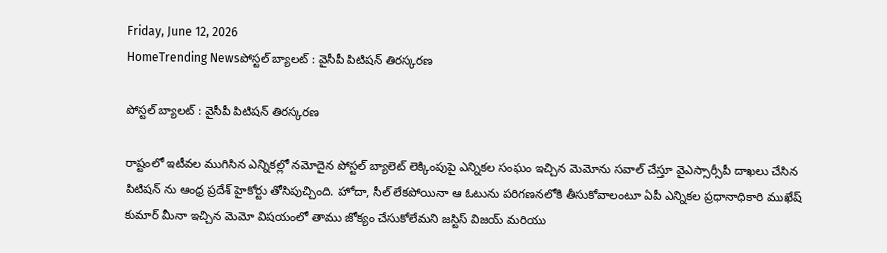Friday, June 12, 2026
HomeTrending Newsపోస్టల్ బ్యాలట్ : వైసీపీ పిటిషన్ తిరస్కరణ

పోస్టల్ బ్యాలట్ : వైసీపీ పిటిషన్ తిరస్కరణ

రాష్టంలో ఇటీవల ముగిసిన ఎన్నికల్లో నమోదైన పోస్టల్ బ్యాలెట్ లెక్కింపుపై ఎన్నికల సంఘం ఇచ్చిన మెమోను సవాల్ చేస్తూ వైఎస్సార్సీపీ దాఖలు చేసిన పిటిషన్ ను ఆంధ్ర ప్రదేశ్ హైకోర్టు తోసిపుచ్చింది. హోదా, సీల్ లేకపోయినా ఆ ఓటును పరిగణనలోకి తీసుకోవాలంటూ ఏపీ ఎన్నికల ప్రధానాధికారి ముఖేష్ కుమార్ మీనా ఇచ్చిన మెమో విషయంలో తాము జోక్యం చేసుకోలేమని జస్టిస్ విజయ్ మరియు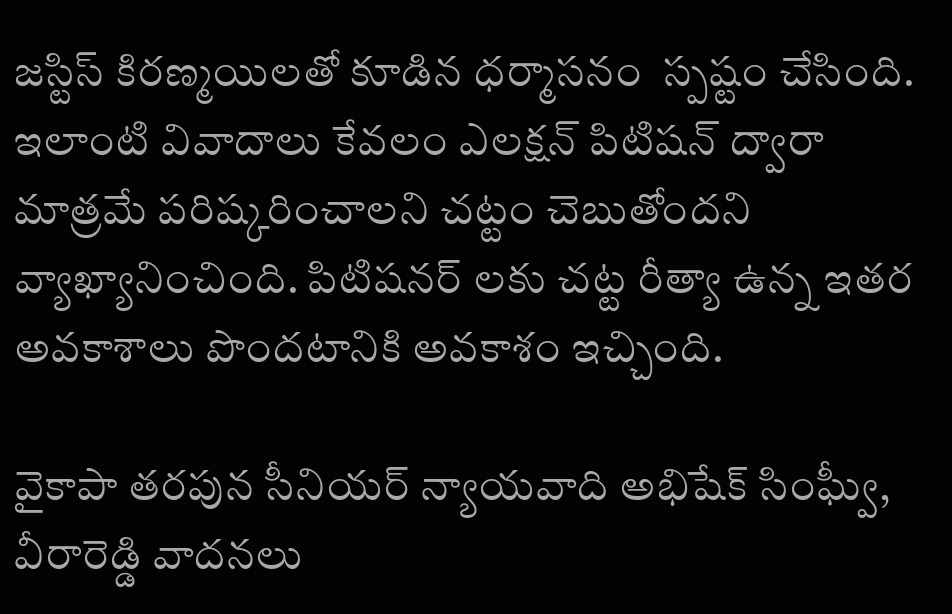జస్టిస్ కిరణ్మయిలతో కూడిన ధర్మాసనం  స్పష్టం చేసింది. ఇలాంటి వివాదాలు కేవలం ఎలక్షన్ పిటిషన్ ద్వారా మాత్రమే పరిష్కరించాలని చట్టం చెబుతోందని వ్యాఖ్యానించింది. పిటిషనర్ లకు చట్ట రీత్యా ఉన్న ఇతర అవకాశాలు పొందటానికి అవకాశం ఇచ్చింది.

వైకాపా తరపున సీనియర్ న్యాయవాది అభిషేక్ సింఘ్వీ, వీరారెడ్డి వాదనలు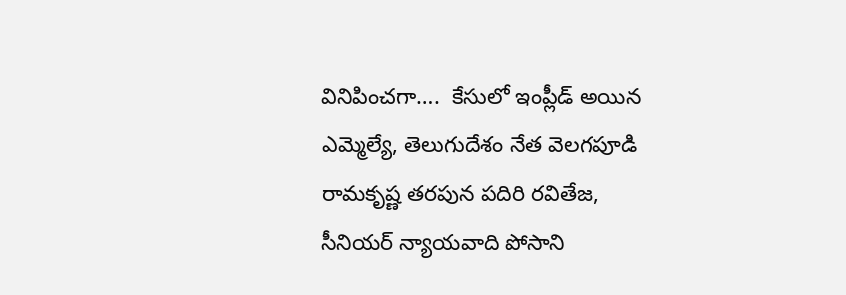వినిపించగా….  కేసులో ఇంప్లీడ్ అయిన ఎమ్మెల్యే, తెలుగుదేశం నేత వెలగపూడి రామకృష్ణ తరపున పదిరి రవితేజ, సీనియర్ న్యాయవాది పోసాని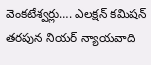వెంకటేశ్వర్లు…. ఎలక్షన్ కమిషన్ తరపున నియర్ న్యాయవాది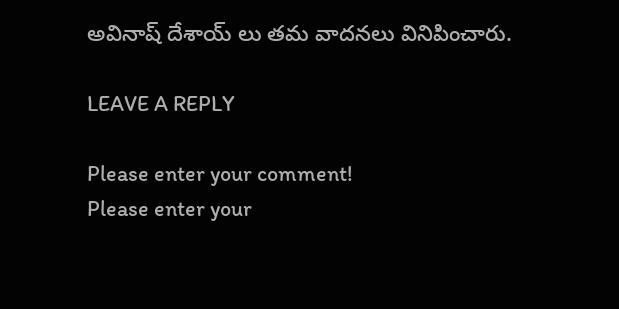అవినాష్ దేశాయ్ లు తమ వాదనలు వినిపించారు.

LEAVE A REPLY

Please enter your comment!
Please enter your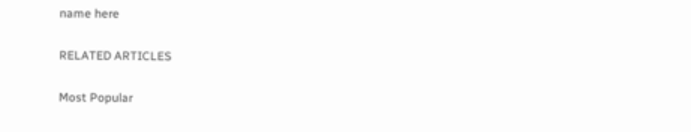name here

RELATED ARTICLES

Most Popular